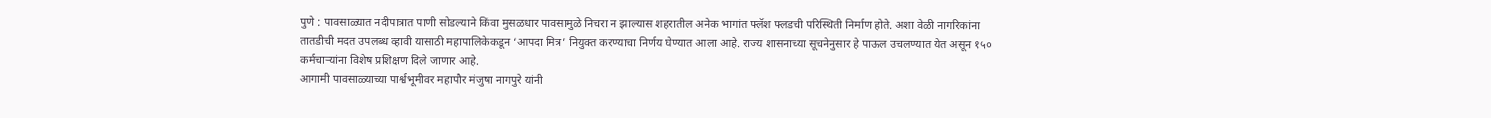पुणे : पावसाळ्यात नदीपात्रात पाणी सोडल्याने किंवा मुसळधार पावसामुळे निचरा न झाल्यास शहरातील अनेक भागांत फ्लॅश फ्लडची परिस्थिती निर्माण होते. अशा वेळी नागरिकांना तातडीची मदत उपलब्ध व्हावी यासाठी महापालिकेकडून ‘आपदा मित्र’ नियुक्त करण्याचा निर्णय घेण्यात आला आहे. राज्य शासनाच्या सूचनेनुसार हे पाऊल उचलण्यात येत असून १५० कर्मचाऱ्यांना विशेष प्रशिक्षण दिले जाणार आहे.
आगामी पावसाळ्याच्या पार्श्वभूमीवर महापौर मंजुषा नागपुरे यांनी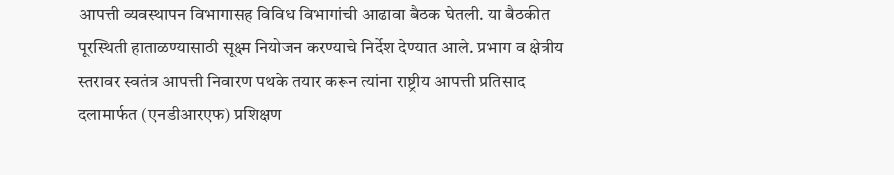आपत्ती व्यवस्थापन विभागासह विविध विभागांची आढावा बैठक घेतली. या बैठकीत पूरस्थिती हाताळण्यासाठी सूक्ष्म नियोजन करण्याचे निर्देश देण्यात आले. प्रभाग व क्षेत्रीय स्तरावर स्वतंत्र आपत्ती निवारण पथके तयार करून त्यांना राष्ट्रीय आपत्ती प्रतिसाद दलामार्फत (एनडीआरएफ) प्रशिक्षण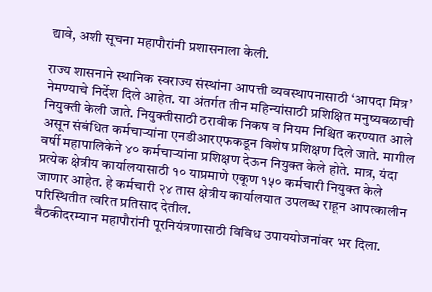द्यावे, अशी सूचना महापौरांनी प्रशासनाला केली.

राज्य शासनाने स्थानिक स्वराज्य संस्थांना आपत्ती व्यवस्थापनासाठी ‘आपदा मित्र’ नेमण्याचे निर्देश दिले आहेत. या अंतर्गत तीन महिन्यांसाठी प्रशिक्षित मनुष्यबळाची नियुक्ती केली जाते. नियुक्तीसाठी ठरावीक निकष व नियम निश्चित करण्यात आले असून संबंधित कर्मचाऱ्यांना एनडीआरएफकडून विशेष प्रशिक्षण दिले जाते. मागील वर्षी महापालिकेने ४० कर्मचाऱ्यांना प्रशिक्षण देऊन नियुक्त केले होते. मात्र, यंदा प्रत्येक क्षेत्रीय कार्यालयासाठी १० याप्रमाणे एकूण १५० कर्मचारी नियुक्त केले जाणार आहेत. हे कर्मचारी २४ तास क्षेत्रीय कार्यालयात उपलब्ध राहून आपत्कालीन परिस्थितीत त्वरित प्रतिसाद देतील.
बैठकीदरम्यान महापौरांनी पूरनियंत्रणासाठी विविध उपाययोजनांवर भर दिला.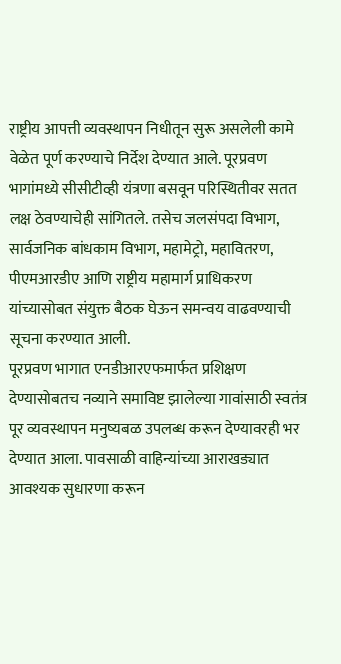राष्ट्रीय आपत्ती व्यवस्थापन निधीतून सुरू असलेली कामे वेळेत पूर्ण करण्याचे निर्देश देण्यात आले. पूरप्रवण भागांमध्ये सीसीटीव्ही यंत्रणा बसवून परिस्थितीवर सतत लक्ष ठेवण्याचेही सांगितले. तसेच जलसंपदा विभाग, सार्वजनिक बांधकाम विभाग, महामेट्रो, महावितरण, पीएमआरडीए आणि राष्ट्रीय महामार्ग प्राधिकरण यांच्यासोबत संयुक्त बैठक घेऊन समन्वय वाढवण्याची सूचना करण्यात आली.
पूरप्रवण भागात एनडीआरएफमार्फत प्रशिक्षण देण्यासोबतच नव्याने समाविष्ट झालेल्या गावांसाठी स्वतंत्र पूर व्यवस्थापन मनुष्यबळ उपलब्ध करून देण्यावरही भर देण्यात आला. पावसाळी वाहिन्यांच्या आराखड्यात आवश्यक सुधारणा करून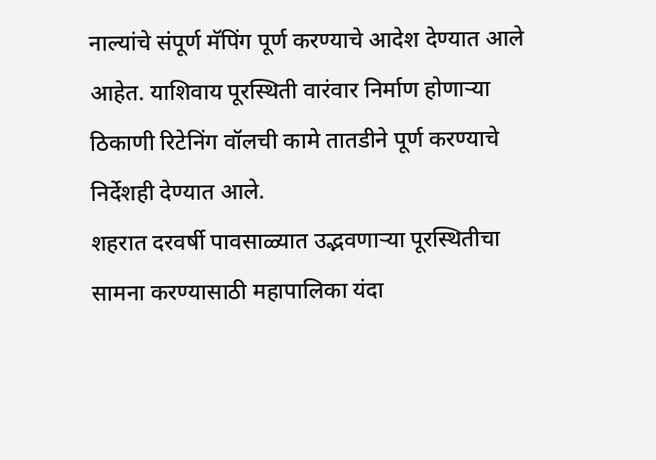नाल्यांचे संपूर्ण मॅपिंग पूर्ण करण्याचे आदेश देण्यात आले आहेत. याशिवाय पूरस्थिती वारंवार निर्माण होणाऱ्या ठिकाणी रिटेनिंग वॉलची कामे तातडीने पूर्ण करण्याचे निर्देशही देण्यात आले.
शहरात दरवर्षी पावसाळ्यात उद्भवणाऱ्या पूरस्थितीचा सामना करण्यासाठी महापालिका यंदा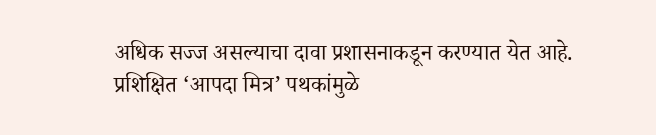अधिक सज्ज असल्याचा दावा प्रशासनाकडून करण्यात येत आहे. प्रशिक्षित ‘आपदा मित्र’ पथकांमुळे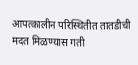आपत्कालीन परिस्थितीत तातडीची मदत मिळण्यास गती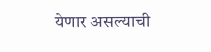येणार असल्याची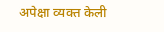अपेक्षा व्यक्त केली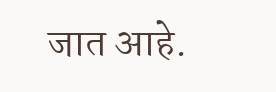जात आहे.